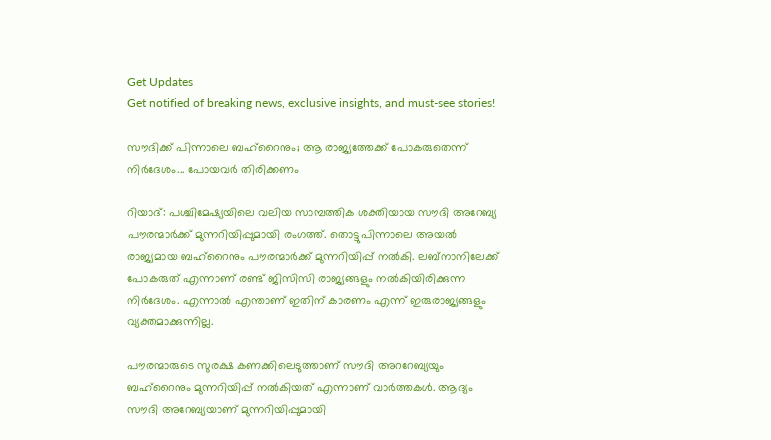Get Updates
Get notified of breaking news, exclusive insights, and must-see stories!

സൗദിക്ക് പിന്നാലെ ബഹ്‌റൈനും; ആ രാജ്യത്തേക്ക് പോകരുതെന്ന് നിര്‍ദേശം... പോയവര്‍ തിരിക്കണം

റിയാദ്: പശ്ചിമേഷ്യയിലെ വലിയ സാമ്പത്തിക ശക്തിയായ സൗദി അറേബ്യ പൗരന്മാര്‍ക്ക് മുന്നറിയിപ്പുമായി രംഗത്ത്. തൊട്ടുപിന്നാലെ അയല്‍ രാജ്യമായ ബഹ്‌റൈനും പൗരന്മാര്‍ക്ക് മുന്നറിയിപ്പ് നല്‍കി. ലബ്‌നാനിലേക്ക് പോകരുത് എന്നാണ് രണ്ട് ജിസിസി രാജ്യങ്ങളും നല്‍കിയിരിക്കുന്ന നിര്‍ദേശം. എന്നാല്‍ എന്താണ് ഇതിന് കാരണം എന്ന് ഇരുരാജ്യങ്ങളും വ്യക്തമാക്കുന്നില്ല.

പൗരന്മാരുടെ സുരക്ഷ കണക്കിലെടുത്താണ് സൗദി അററേബ്യയും ബഹ്‌റൈനും മുന്നറിയിപ്പ് നല്‍കിയത് എന്നാണ് വാര്‍ത്തകള്‍. ആദ്യം സൗദി അറേബ്യയാണ് മുന്നറിയിപ്പുമായി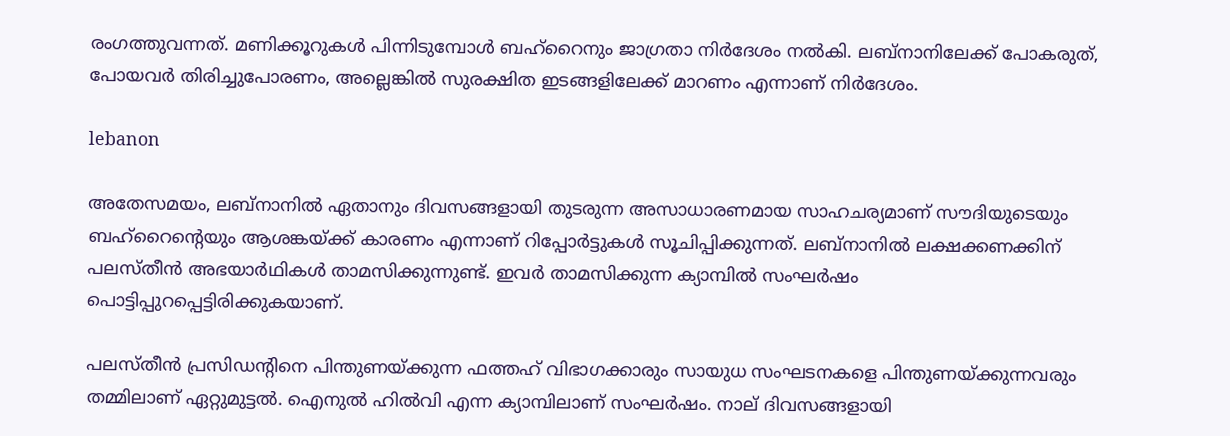രംഗത്തുവന്നത്. മണിക്കൂറുകള്‍ പിന്നിടുമ്പോള്‍ ബഹ്‌റൈനും ജാഗ്രതാ നിര്‍ദേശം നല്‍കി. ലബ്‌നാനിലേക്ക് പോകരുത്, പോയവര്‍ തിരിച്ചുപോരണം, അല്ലെങ്കില്‍ സുരക്ഷിത ഇടങ്ങളിലേക്ക് മാറണം എന്നാണ് നിര്‍ദേശം.

lebanon

അതേസമയം, ലബ്‌നാനില്‍ ഏതാനും ദിവസങ്ങളായി തുടരുന്ന അസാധാരണമായ സാഹചര്യമാണ് സൗദിയുടെയും ബഹ്‌റൈന്റെയും ആശങ്കയ്ക്ക് കാരണം എന്നാണ് റിപ്പോര്‍ട്ടുകള്‍ സൂചിപ്പിക്കുന്നത്. ലബ്‌നാനില്‍ ലക്ഷക്കണക്കിന് പലസ്തീന്‍ അഭയാര്‍ഥികള്‍ താമസിക്കുന്നുണ്ട്. ഇവര്‍ താമസിക്കുന്ന ക്യാമ്പില്‍ സംഘര്‍ഷം പൊട്ടിപ്പുറപ്പെട്ടിരിക്കുകയാണ്.

പലസ്തീന്‍ പ്രസിഡന്റിനെ പിന്തുണയ്ക്കുന്ന ഫത്തഹ് വിഭാഗക്കാരും സായുധ സംഘടനകളെ പിന്തുണയ്ക്കുന്നവരും തമ്മിലാണ് ഏറ്റുമുട്ടല്‍. ഐനുല്‍ ഹില്‍വി എന്ന ക്യാമ്പിലാണ് സംഘര്‍ഷം. നാല് ദിവസങ്ങളായി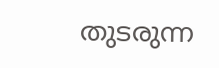തുടരുന്ന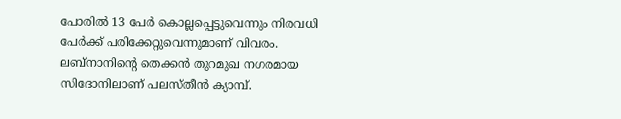പോരില്‍ 13 പേര്‍ കൊല്ലപ്പെട്ടുവെന്നും നിരവധി പേര്‍ക്ക് പരിക്കേറ്റുവെന്നുമാണ് വിവരം. ലബ്‌നാനിന്റെ തെക്കന്‍ തുറമുഖ നഗരമായ സിദോനിലാണ് പലസ്തീന്‍ ക്യാമ്പ്.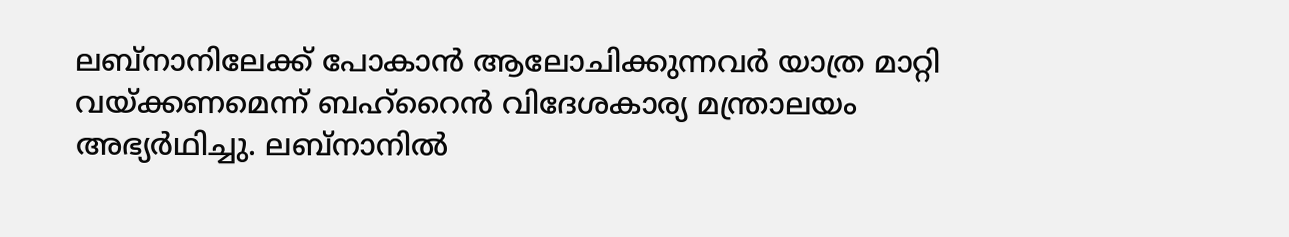ലബ്‌നാനിലേക്ക് പോകാന്‍ ആലോചിക്കുന്നവര്‍ യാത്ര മാറ്റി വയ്ക്കണമെന്ന് ബഹ്‌റൈന്‍ വിദേശകാര്യ മന്ത്രാലയം അഭ്യര്‍ഥിച്ചു. ലബ്‌നാനില്‍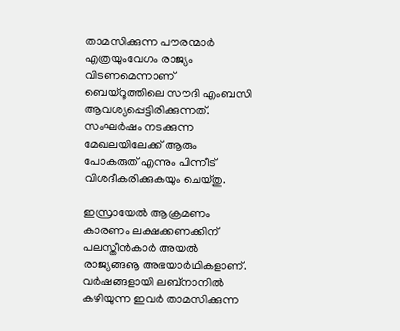താമസിക്കുന്ന പൗരന്മാര്‍ എത്രയുംവേഗം രാജ്യം വിടണമെന്നാണ് ബെയ്‌റൂത്തിലെ സൗദി എംബസി ആവശ്യപ്പെട്ടിരിക്കുന്നത്. സംഘര്‍ഷം നടക്കുന്ന മേഖലയിലേക്ക് ആരും പോകരുത് എന്നും പിന്നീട് വിശദീകരിക്കുകയും ചെയ്തു.

ഇസ്രായേല്‍ ആക്രമണം കാരണം ലക്ഷക്കണക്കിന് പലസ്തീന്‍കാര്‍ അയല്‍ രാജ്യങ്ങൡ അഭയാര്‍ഥികളാണ്. വര്‍ഷങ്ങളായി ലബ്‌നാനില്‍ കഴിയുന്ന ഇവര്‍ താമസിക്കുന്ന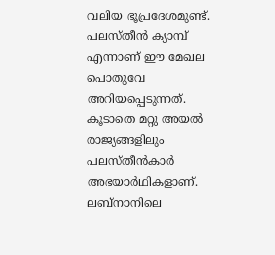വലിയ ഭൂപ്രദേശമുണ്ട്. പലസ്തീന്‍ ക്യാമ്പ് എന്നാണ് ഈ മേഖല പൊതുവേ അറിയപ്പെടുന്നത്. കൂടാതെ മറ്റു അയല്‍ രാജ്യങ്ങളിലും പലസ്തീന്‍കാര്‍ അഭയാര്‍ഥികളാണ്. ലബ്‌നാനിലെ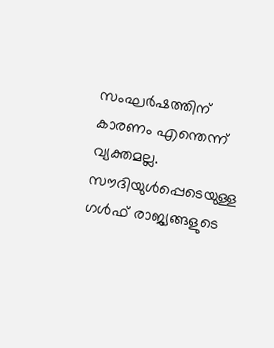സംഘര്‍ഷത്തിന് കാരണം എന്തെന്ന് വ്യക്തമല്ല. സൗദിയുള്‍പ്പെടെയുള്ള ഗള്‍ഫ് രാജ്യങ്ങളുടെ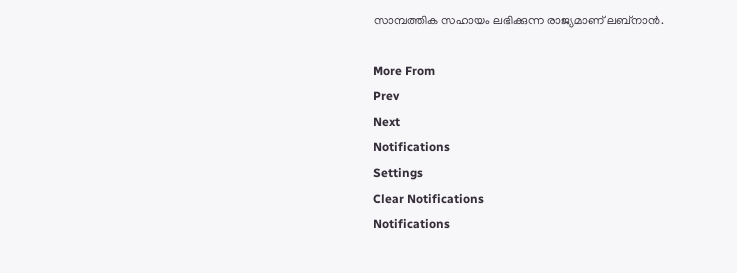സാമ്പത്തിക സഹായം ലഭിക്കുന്ന രാജ്യമാണ് ലബ്‌നാന്‍.

More From
Prev
Next
Notifications
Settings
Clear Notifications
Notifications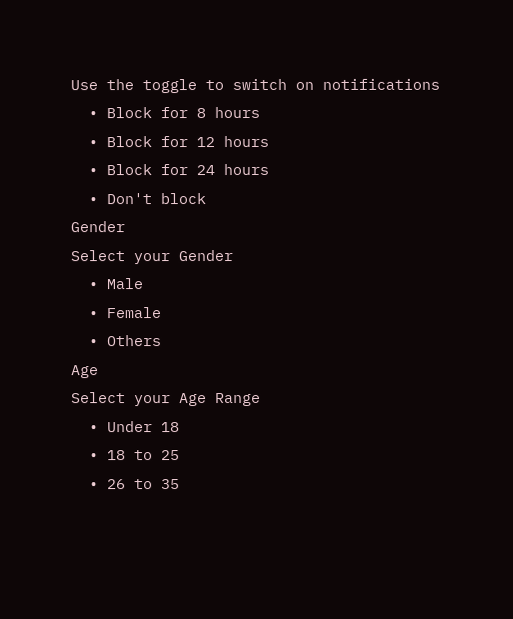Use the toggle to switch on notifications
  • Block for 8 hours
  • Block for 12 hours
  • Block for 24 hours
  • Don't block
Gender
Select your Gender
  • Male
  • Female
  • Others
Age
Select your Age Range
  • Under 18
  • 18 to 25
  • 26 to 35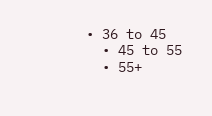• 36 to 45
  • 45 to 55
  • 55+